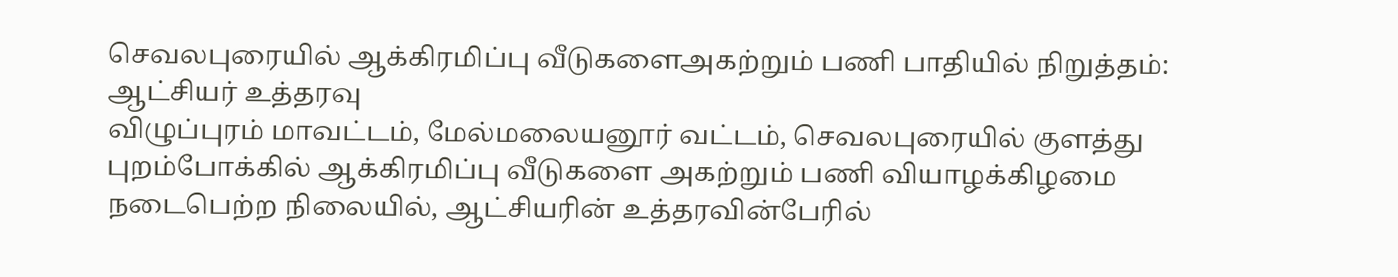செவலபுரையில் ஆக்கிரமிப்பு வீடுகளைஅகற்றும் பணி பாதியில் நிறுத்தம்: ஆட்சியர் உத்தரவு
விழுப்புரம் மாவட்டம், மேல்மலையனூர் வட்டம், செவலபுரையில் குளத்து புறம்போக்கில் ஆக்கிரமிப்பு வீடுகளை அகற்றும் பணி வியாழக்கிழமை நடைபெற்ற நிலையில், ஆட்சியரின் உத்தரவின்பேரில்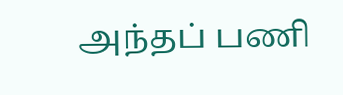அந்தப் பணி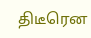திடீரென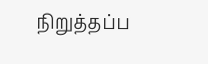நிறுத்தப்ப